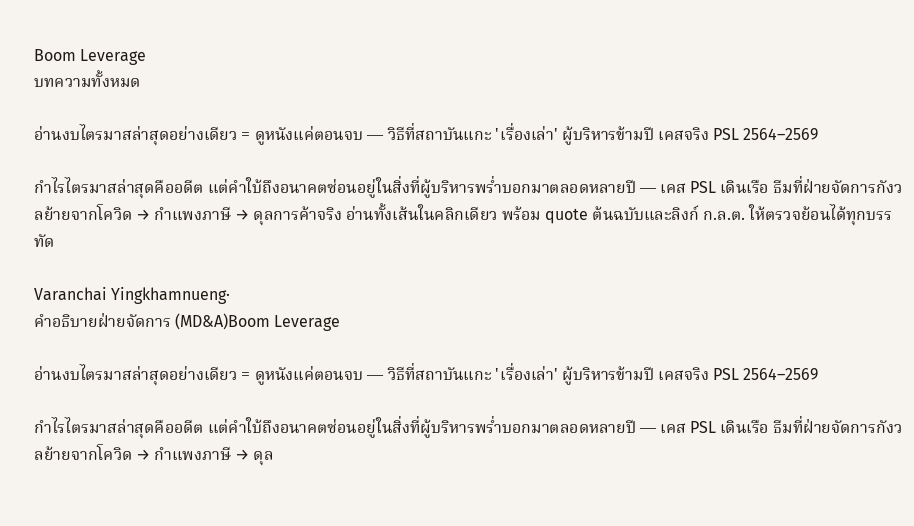Boom Leverage
บทความทั้งหมด

อ่านงบไตรมาสล่าสุดอย่างเดียว = ดูหนังแค่ตอนจบ — วิธีที่สถาบันแกะ 'เรื่องเล่า' ผู้บริหารข้ามปี เคสจริง PSL 2564–2569

กำไรไตรมาสล่าสุดคืออดีต แต่คำใบ้ถึงอนาคตซ่อนอยู่ในสิ่งที่ผู้บริหารพร่ำบอกมาตลอดหลายปี — เคส PSL เดินเรือ ธีมที่ฝ่ายจัดการกังวลย้ายจากโควิด → กำแพงภาษี → ดุลการค้าจริง อ่านทั้งเส้นในคลิกเดียว พร้อม quote ต้นฉบับและลิงก์ ก.ล.ต. ให้ตรวจย้อนได้ทุกบรรทัด

Varanchai Yingkhamnueng·
คำอธิบายฝ่ายจัดการ (MD&A)Boom Leverage

อ่านงบไตรมาสล่าสุดอย่างเดียว = ดูหนังแค่ตอนจบ — วิธีที่สถาบันแกะ 'เรื่องเล่า' ผู้บริหารข้ามปี เคสจริง PSL 2564–2569

กำไรไตรมาสล่าสุดคืออดีต แต่คำใบ้ถึงอนาคตซ่อนอยู่ในสิ่งที่ผู้บริหารพร่ำบอกมาตลอดหลายปี — เคส PSL เดินเรือ ธีมที่ฝ่ายจัดการกังวลย้ายจากโควิด → กำแพงภาษี → ดุล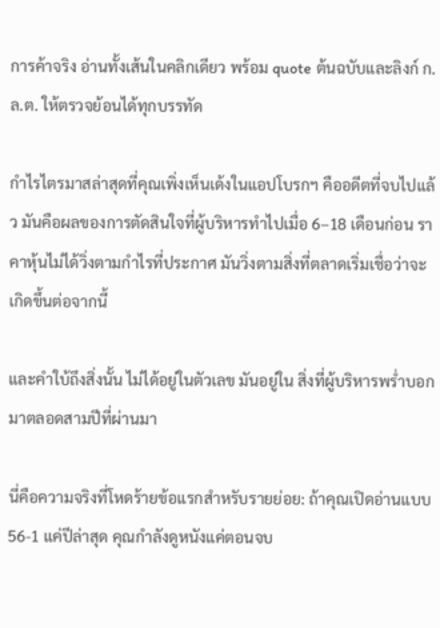การค้าจริง อ่านทั้งเส้นในคลิกเดียว พร้อม quote ต้นฉบับและลิงก์ ก.ล.ต. ให้ตรวจย้อนได้ทุกบรรทัด

กำไรไตรมาสล่าสุดที่คุณเพิ่งเห็นเด้งในแอปโบรกฯ คืออดีตที่จบไปแล้ว มันคือผลของการตัดสินใจที่ผู้บริหารทำไปเมื่อ 6–18 เดือนก่อน ราคาหุ้นไม่ได้วิ่งตามกำไรที่ประกาศ มันวิ่งตามสิ่งที่ตลาดเริ่มเชื่อว่าจะเกิดขึ้นต่อจากนี้

และคำใบ้ถึงสิ่งนั้น ไม่ได้อยู่ในตัวเลข มันอยู่ใน สิ่งที่ผู้บริหารพร่ำบอกมาตลอดสามปีที่ผ่านมา

นี่คือความจริงที่โหดร้ายข้อแรกสำหรับรายย่อย: ถ้าคุณเปิดอ่านแบบ 56-1 แค่ปีล่าสุด คุณกำลังดูหนังแค่ตอนจบ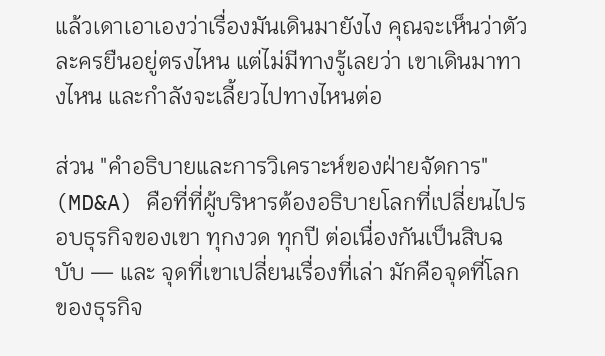แล้วเดาเอาเองว่าเรื่องมันเดินมายังไง คุณจะเห็นว่าตัวละครยืนอยู่ตรงไหน แต่ไม่มีทางรู้เลยว่า เขาเดินมาทางไหน และกำลังจะเลี้ยวไปทางไหนต่อ

ส่วน "คำอธิบายและการวิเคราะห์ของฝ่ายจัดการ" (MD&A) คือที่ที่ผู้บริหารต้องอธิบายโลกที่เปลี่ยนไปรอบธุรกิจของเขา ทุกงวด ทุกปี ต่อเนื่องกันเป็นสิบฉบับ — และ จุดที่เขาเปลี่ยนเรื่องที่เล่า มักคือจุดที่โลกของธุรกิจ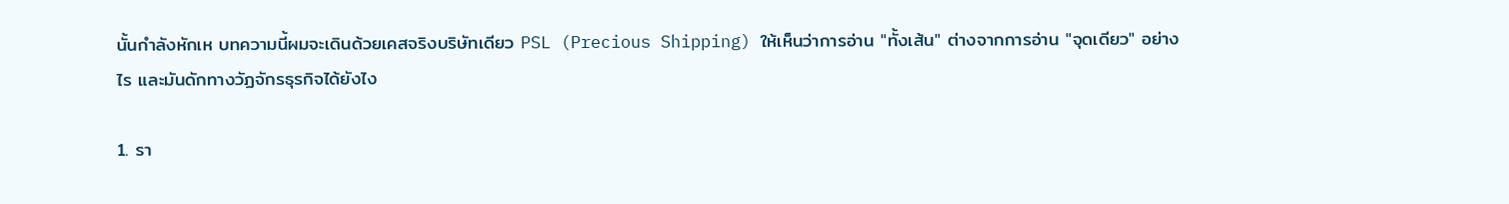นั้นกำลังหักเห บทความนี้ผมจะเดินด้วยเคสจริงบริษัทเดียว PSL (Precious Shipping) ให้เห็นว่าการอ่าน "ทั้งเส้น" ต่างจากการอ่าน "จุดเดียว" อย่างไร และมันดักทางวัฏจักรธุรกิจได้ยังไง

1. รา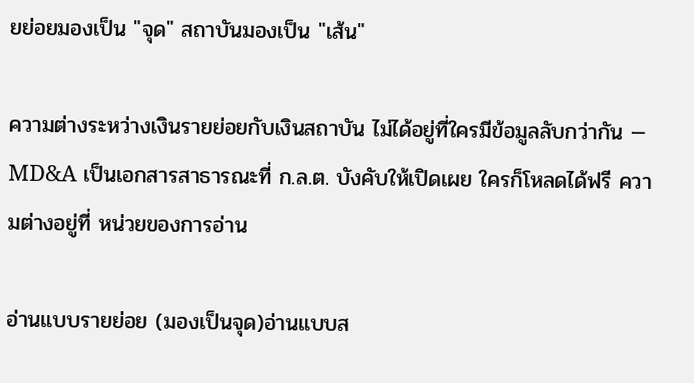ยย่อยมองเป็น "จุด" สถาบันมองเป็น "เส้น"

ความต่างระหว่างเงินรายย่อยกับเงินสถาบัน ไม่ได้อยู่ที่ใครมีข้อมูลลับกว่ากัน — MD&A เป็นเอกสารสาธารณะที่ ก.ล.ต. บังคับให้เปิดเผย ใครก็โหลดได้ฟรี ความต่างอยู่ที่ หน่วยของการอ่าน

อ่านแบบรายย่อย (มองเป็นจุด)อ่านแบบส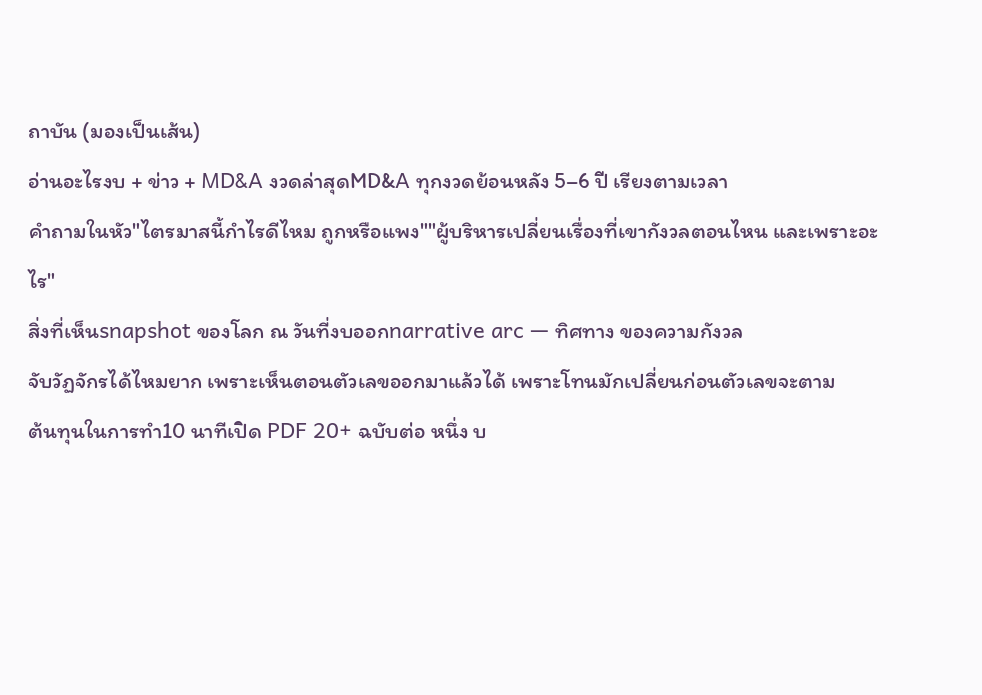ถาบัน (มองเป็นเส้น)
อ่านอะไรงบ + ข่าว + MD&A งวดล่าสุดMD&A ทุกงวดย้อนหลัง 5–6 ปี เรียงตามเวลา
คำถามในหัว"ไตรมาสนี้กำไรดีไหม ถูกหรือแพง""ผู้บริหารเปลี่ยนเรื่องที่เขากังวลตอนไหน และเพราะอะไร"
สิ่งที่เห็นsnapshot ของโลก ณ วันที่งบออกnarrative arc — ทิศทาง ของความกังวล
จับวัฏจักรได้ไหมยาก เพราะเห็นตอนตัวเลขออกมาแล้วได้ เพราะโทนมักเปลี่ยนก่อนตัวเลขจะตาม
ต้นทุนในการทำ10 นาทีเปิด PDF 20+ ฉบับต่อ หนึ่ง บ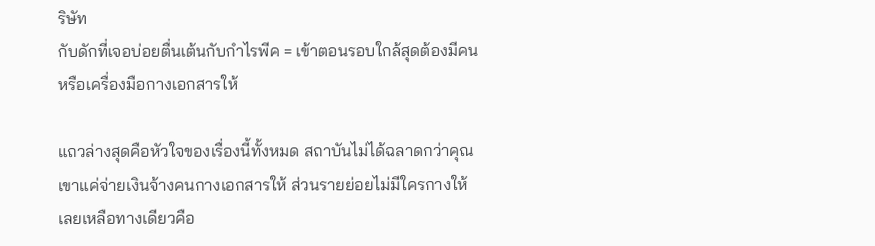ริษัท
กับดักที่เจอบ่อยตื่นเต้นกับกำไรพีค = เข้าตอนรอบใกล้สุดต้องมีคนหรือเครื่องมือกางเอกสารให้

แถวล่างสุดคือหัวใจของเรื่องนี้ทั้งหมด สถาบันไม่ได้ฉลาดกว่าคุณ เขาแค่จ่ายเงินจ้างคนกางเอกสารให้ ส่วนรายย่อยไม่มีใครกางให้ เลยเหลือทางเดียวคือ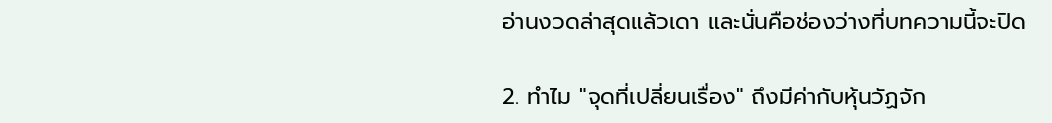อ่านงวดล่าสุดแล้วเดา และนั่นคือช่องว่างที่บทความนี้จะปิด

2. ทำไม "จุดที่เปลี่ยนเรื่อง" ถึงมีค่ากับหุ้นวัฏจัก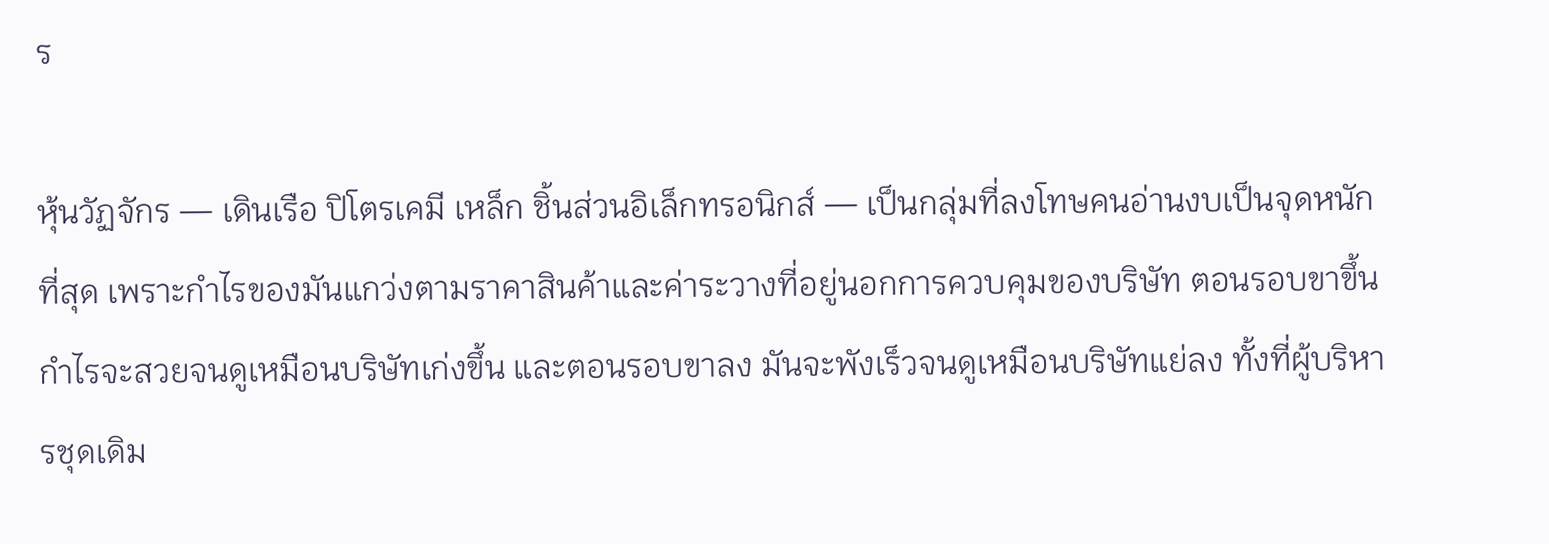ร

หุ้นวัฏจักร — เดินเรือ ปิโตรเคมี เหล็ก ชิ้นส่วนอิเล็กทรอนิกส์ — เป็นกลุ่มที่ลงโทษคนอ่านงบเป็นจุดหนักที่สุด เพราะกำไรของมันแกว่งตามราคาสินค้าและค่าระวางที่อยู่นอกการควบคุมของบริษัท ตอนรอบขาขึ้น กำไรจะสวยจนดูเหมือนบริษัทเก่งขึ้น และตอนรอบขาลง มันจะพังเร็วจนดูเหมือนบริษัทแย่ลง ทั้งที่ผู้บริหารชุดเดิม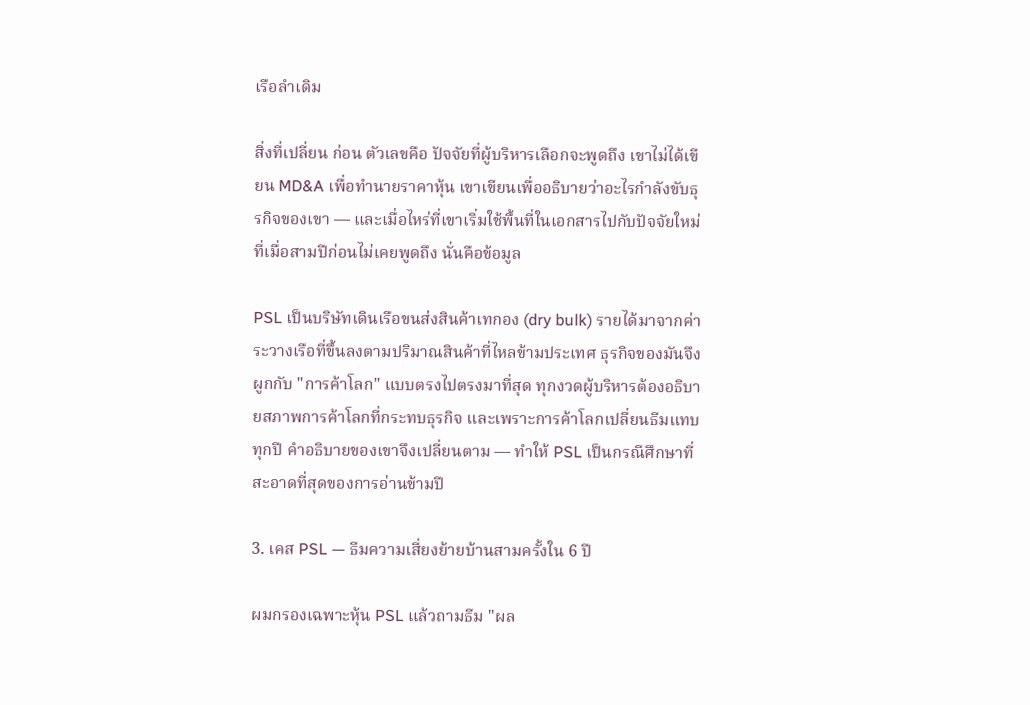เรือลำเดิม

สิ่งที่เปลี่ยน ก่อน ตัวเลขคือ ปัจจัยที่ผู้บริหารเลือกจะพูดถึง เขาไม่ได้เขียน MD&A เพื่อทำนายราคาหุ้น เขาเขียนเพื่ออธิบายว่าอะไรกำลังขับธุรกิจของเขา — และเมื่อไหร่ที่เขาเริ่มใช้พื้นที่ในเอกสารไปกับปัจจัยใหม่ที่เมื่อสามปีก่อนไม่เคยพูดถึง นั่นคือข้อมูล

PSL เป็นบริษัทเดินเรือขนส่งสินค้าเทกอง (dry bulk) รายได้มาจากค่าระวางเรือที่ขึ้นลงตามปริมาณสินค้าที่ไหลข้ามประเทศ ธุรกิจของมันจึงผูกกับ "การค้าโลก" แบบตรงไปตรงมาที่สุด ทุกงวดผู้บริหารต้องอธิบายสภาพการค้าโลกที่กระทบธุรกิจ และเพราะการค้าโลกเปลี่ยนธีมแทบทุกปี คำอธิบายของเขาจึงเปลี่ยนตาม — ทำให้ PSL เป็นกรณีศึกษาที่สะอาดที่สุดของการอ่านข้ามปี

3. เคส PSL — ธีมความเสี่ยงย้ายบ้านสามครั้งใน 6 ปี

ผมกรองเฉพาะหุ้น PSL แล้วถามธีม "ผล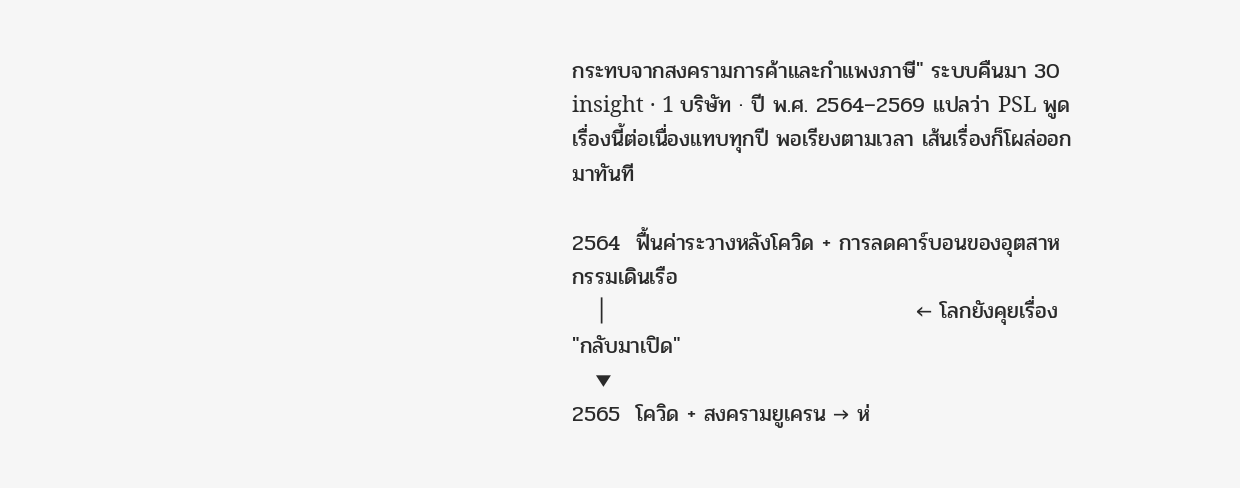กระทบจากสงครามการค้าและกำแพงภาษี" ระบบคืนมา 30 insight · 1 บริษัท · ปี พ.ศ. 2564–2569 แปลว่า PSL พูดเรื่องนี้ต่อเนื่องแทบทุกปี พอเรียงตามเวลา เส้นเรื่องก็โผล่ออกมาทันที

2564  ฟื้นค่าระวางหลังโควิด + การลดคาร์บอนของอุตสาหกรรมเดินเรือ
   │                                        ← โลกยังคุยเรื่อง "กลับมาเปิด"
   ▼
2565  โควิด + สงครามยูเครน → ห่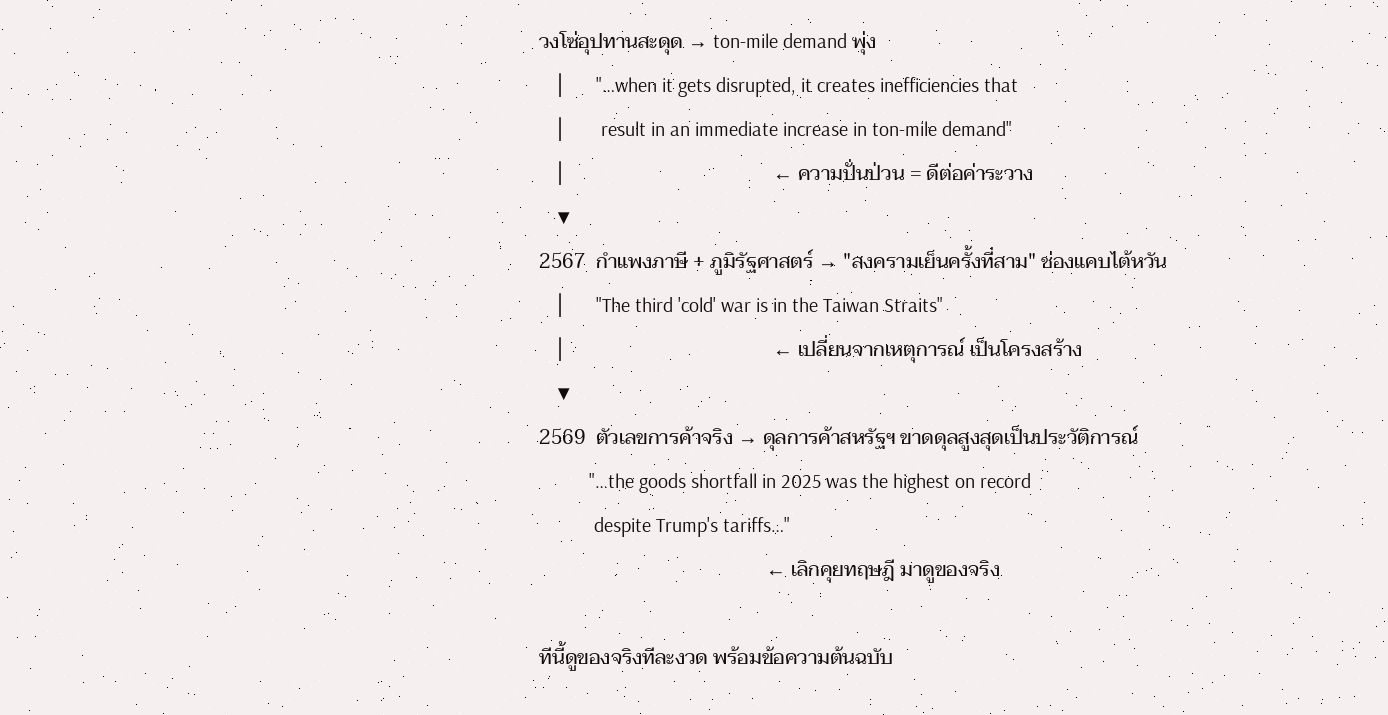วงโซ่อุปทานสะดุด → ton-mile demand พุ่ง
   │      "…when it gets disrupted, it creates inefficiencies that
   │       result in an immediate increase in ton-mile demand"
   │                                        ← ความปั่นป่วน = ดีต่อค่าระวาง
   ▼
2567  กำแพงภาษี + ภูมิรัฐศาสตร์ → "สงครามเย็นครั้งที่สาม" ช่องแคบไต้หวัน
   │      "The third 'cold' war is in the Taiwan Straits"
   │                                        ← เปลี่ยนจากเหตุการณ์ เป็นโครงสร้าง
   ▼
2569  ตัวเลขการค้าจริง → ดุลการค้าสหรัฐฯ ขาดดุลสูงสุดเป็นประวัติการณ์
          "…the goods shortfall in 2025 was the highest on record
           despite Trump's tariffs…"
                                            ← เลิกคุยทฤษฎี มาดูของจริง

ทีนี้ดูของจริงทีละงวด พร้อมข้อความต้นฉบับ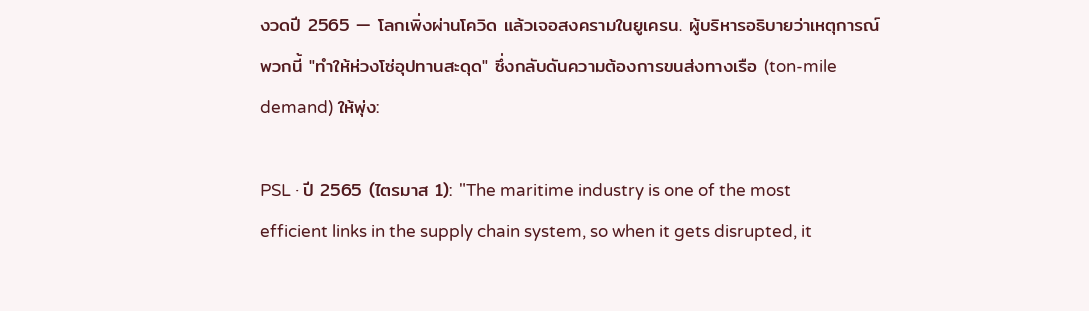งวดปี 2565 — โลกเพิ่งผ่านโควิด แล้วเจอสงครามในยูเครน. ผู้บริหารอธิบายว่าเหตุการณ์พวกนี้ "ทำให้ห่วงโซ่อุปทานสะดุด" ซึ่งกลับดันความต้องการขนส่งทางเรือ (ton-mile demand) ให้พุ่ง:

PSL · ปี 2565 (ไตรมาส 1): "The maritime industry is one of the most efficient links in the supply chain system, so when it gets disrupted, it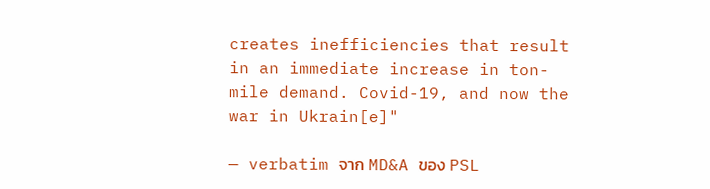creates inefficiencies that result in an immediate increase in ton-mile demand. Covid-19, and now the war in Ukrain[e]"

— verbatim จาก MD&A ของ PSL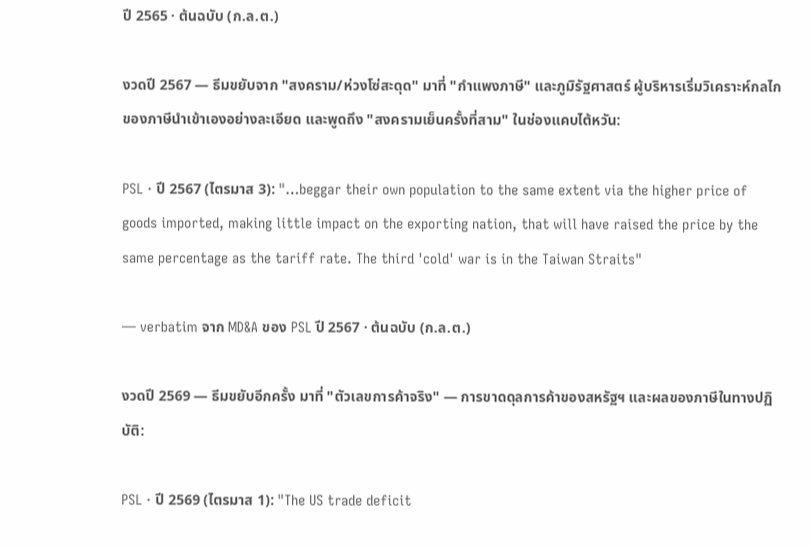ปี 2565 · ต้นฉบับ (ก.ล.ต.)

งวดปี 2567 — ธีมขยับจาก "สงคราม/ห่วงโซ่สะดุด" มาที่ "กำแพงภาษี" และภูมิรัฐศาสตร์ ผู้บริหารเริ่มวิเคราะห์กลไกของภาษีนำเข้าเองอย่างละเอียด และพูดถึง "สงครามเย็นครั้งที่สาม" ในช่องแคบไต้หวัน:

PSL · ปี 2567 (ไตรมาส 3): "…beggar their own population to the same extent via the higher price of goods imported, making little impact on the exporting nation, that will have raised the price by the same percentage as the tariff rate. The third 'cold' war is in the Taiwan Straits"

— verbatim จาก MD&A ของ PSL ปี 2567 · ต้นฉบับ (ก.ล.ต.)

งวดปี 2569 — ธีมขยับอีกครั้ง มาที่ "ตัวเลขการค้าจริง" — การขาดดุลการค้าของสหรัฐฯ และผลของภาษีในทางปฏิบัติ:

PSL · ปี 2569 (ไตรมาส 1): "The US trade deficit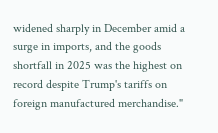widened sharply in December amid a surge in imports, and the goods shortfall in 2025 was the highest on record despite Trump's tariffs on foreign manufactured merchandise."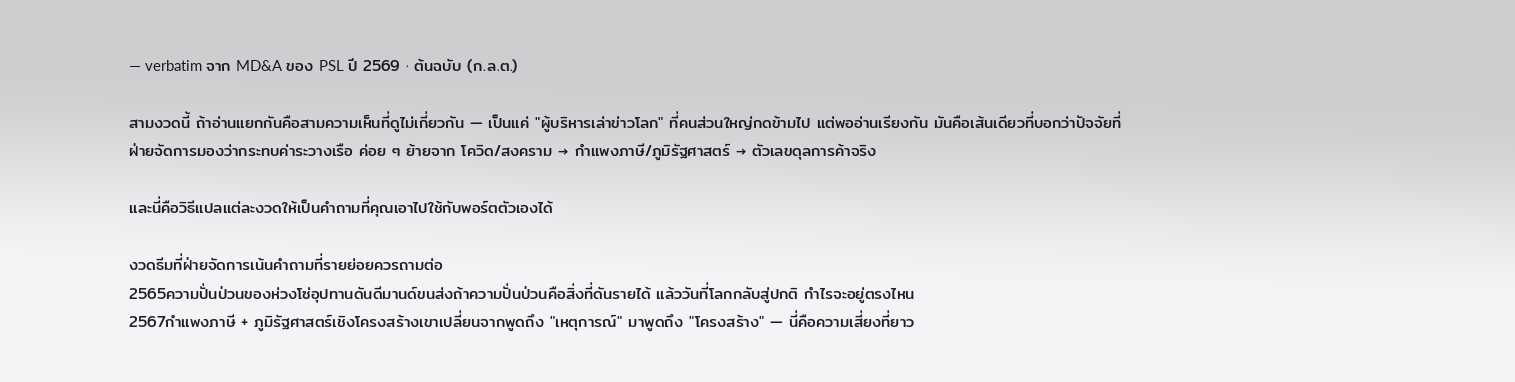— verbatim จาก MD&A ของ PSL ปี 2569 · ต้นฉบับ (ก.ล.ต.)

สามงวดนี้ ถ้าอ่านแยกกันคือสามความเห็นที่ดูไม่เกี่ยวกัน — เป็นแค่ "ผู้บริหารเล่าข่าวโลก" ที่คนส่วนใหญ่กดข้ามไป แต่พออ่านเรียงกัน มันคือเส้นเดียวที่บอกว่าปัจจัยที่ฝ่ายจัดการมองว่ากระทบค่าระวางเรือ ค่อย ๆ ย้ายจาก โควิด/สงคราม → กำแพงภาษี/ภูมิรัฐศาสตร์ → ตัวเลขดุลการค้าจริง

และนี่คือวิธีแปลแต่ละงวดให้เป็นคำถามที่คุณเอาไปใช้กับพอร์ตตัวเองได้

งวดธีมที่ฝ่ายจัดการเน้นคำถามที่รายย่อยควรถามต่อ
2565ความปั่นป่วนของห่วงโซ่อุปทานดันดีมานด์ขนส่งถ้าความปั่นป่วนคือสิ่งที่ดันรายได้ แล้ววันที่โลกกลับสู่ปกติ กำไรจะอยู่ตรงไหน
2567กำแพงภาษี + ภูมิรัฐศาสตร์เชิงโครงสร้างเขาเปลี่ยนจากพูดถึง "เหตุการณ์" มาพูดถึง "โครงสร้าง" — นี่คือความเสี่ยงที่ยาว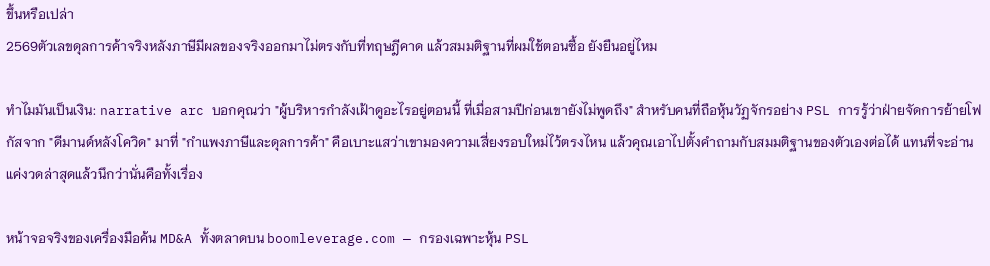ขึ้นหรือเปล่า
2569ตัวเลขดุลการค้าจริงหลังภาษีมีผลของจริงออกมาไม่ตรงกับที่ทฤษฎีคาด แล้วสมมติฐานที่ผมใช้ตอนซื้อ ยังยืนอยู่ไหม

ทำไมมันเป็นเงิน: narrative arc บอกคุณว่า "ผู้บริหารกำลังเฝ้าดูอะไรอยู่ตอนนี้ ที่เมื่อสามปีก่อนเขายังไม่พูดถึง" สำหรับคนที่ถือหุ้นวัฏจักรอย่าง PSL การรู้ว่าฝ่ายจัดการย้ายโฟกัสจาก "ดีมานด์หลังโควิด" มาที่ "กำแพงภาษีและดุลการค้า" คือเบาะแสว่าเขามองความเสี่ยงรอบใหม่ไว้ตรงไหน แล้วคุณเอาไปตั้งคำถามกับสมมติฐานของตัวเองต่อได้ แทนที่จะอ่านแค่งวดล่าสุดแล้วนึกว่านั่นคือทั้งเรื่อง

หน้าจอจริงของเครื่องมือค้น MD&A ทั้งตลาดบน boomleverage.com — กรองเฉพาะหุ้น PSL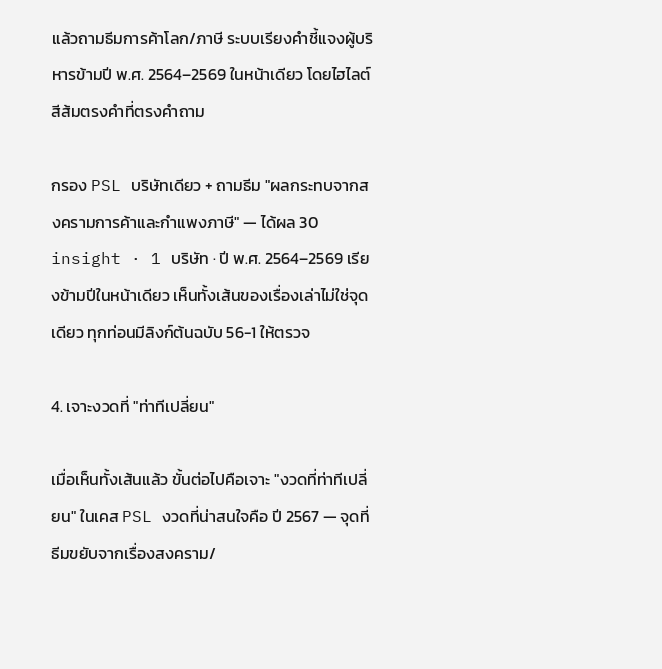แล้วถามธีมการค้าโลก/ภาษี ระบบเรียงคำชี้แจงผู้บริหารข้ามปี พ.ศ. 2564–2569 ในหน้าเดียว โดยไฮไลต์สีส้มตรงคำที่ตรงคำถาม

กรอง PSL บริษัทเดียว + ถามธีม "ผลกระทบจากสงครามการค้าและกำแพงภาษี" — ได้ผล 30 insight · 1 บริษัท · ปี พ.ศ. 2564–2569 เรียงข้ามปีในหน้าเดียว เห็นทั้งเส้นของเรื่องเล่าไม่ใช่จุดเดียว ทุกท่อนมีลิงก์ต้นฉบับ 56-1 ให้ตรวจ

4. เจาะงวดที่ "ท่าทีเปลี่ยน"

เมื่อเห็นทั้งเส้นแล้ว ขั้นต่อไปคือเจาะ "งวดที่ท่าทีเปลี่ยน" ในเคส PSL งวดที่น่าสนใจคือ ปี 2567 — จุดที่ธีมขยับจากเรื่องสงคราม/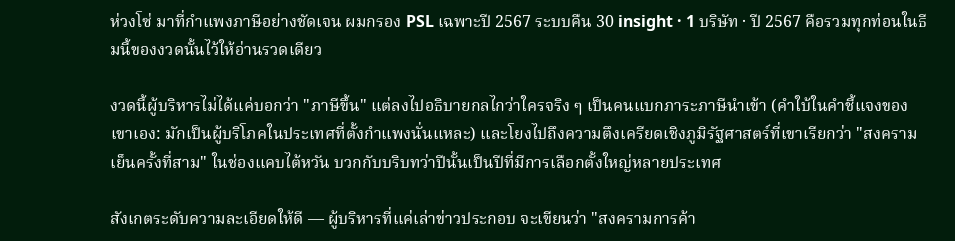ห่วงโซ่ มาที่กำแพงภาษีอย่างชัดเจน ผมกรอง PSL เฉพาะปี 2567 ระบบคืน 30 insight · 1 บริษัท · ปี 2567 คือรวมทุกท่อนในธีมนี้ของงวดนั้นไว้ให้อ่านรวดเดียว

งวดนี้ผู้บริหารไม่ได้แค่บอกว่า "ภาษีขึ้น" แต่ลงไปอธิบายกลไกว่าใครจริง ๆ เป็นคนแบกภาระภาษีนำเข้า (คำใบ้ในคำชี้แจงของเขาเอง: มักเป็นผู้บริโภคในประเทศที่ตั้งกำแพงนั่นแหละ) และโยงไปถึงความตึงเครียดเชิงภูมิรัฐศาสตร์ที่เขาเรียกว่า "สงครามเย็นครั้งที่สาม" ในช่องแคบไต้หวัน บวกกับบริบทว่าปีนั้นเป็นปีที่มีการเลือกตั้งใหญ่หลายประเทศ

สังเกตระดับความละเอียดให้ดี — ผู้บริหารที่แค่เล่าข่าวประกอบ จะเขียนว่า "สงครามการค้า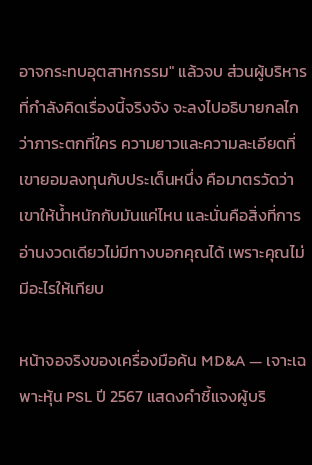อาจกระทบอุตสาหกรรม" แล้วจบ ส่วนผู้บริหารที่กำลังคิดเรื่องนี้จริงจัง จะลงไปอธิบายกลไกว่าภาระตกที่ใคร ความยาวและความละเอียดที่เขายอมลงทุนกับประเด็นหนึ่ง คือมาตรวัดว่าเขาให้น้ำหนักกับมันแค่ไหน และนั่นคือสิ่งที่การอ่านงวดเดียวไม่มีทางบอกคุณได้ เพราะคุณไม่มีอะไรให้เทียบ

หน้าจอจริงของเครื่องมือค้น MD&A — เจาะเฉพาะหุ้น PSL ปี 2567 แสดงคำชี้แจงผู้บริ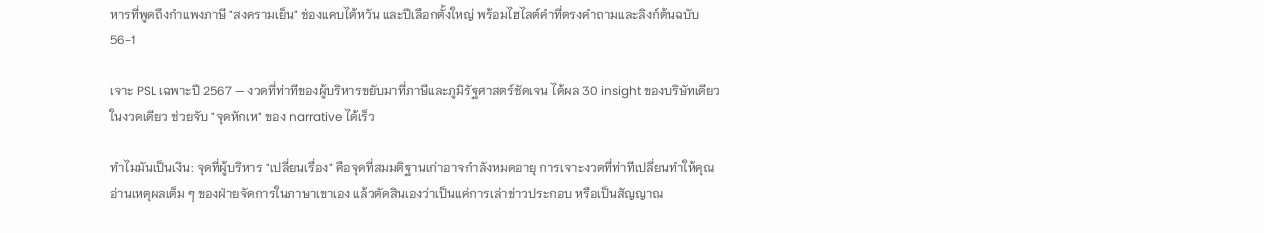หารที่พูดถึงกำแพงภาษี "สงครามเย็น" ช่องแคบไต้หวัน และปีเลือกตั้งใหญ่ พร้อมไฮไลต์คำที่ตรงคำถามและลิงก์ต้นฉบับ 56-1

เจาะ PSL เฉพาะปี 2567 — งวดที่ท่าทีของผู้บริหารขยับมาที่ภาษีและภูมิรัฐศาสตร์ชัดเจน ได้ผล 30 insight ของบริษัทเดียวในงวดเดียว ช่วยจับ "จุดหักเห" ของ narrative ได้เร็ว

ทำไมมันเป็นเงิน: จุดที่ผู้บริหาร "เปลี่ยนเรื่อง" คือจุดที่สมมติฐานเก่าอาจกำลังหมดอายุ การเจาะงวดที่ท่าทีเปลี่ยนทำให้คุณอ่านเหตุผลเต็ม ๆ ของฝ่ายจัดการในภาษาเขาเอง แล้วตัดสินเองว่าเป็นแค่การเล่าข่าวประกอบ หรือเป็นสัญญาณ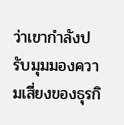ว่าเขากำลังปรับมุมมองความเสี่ยงของธุรกิ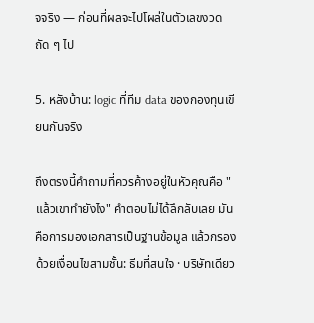จจริง — ก่อนที่ผลจะไปโผล่ในตัวเลขงวดถัด ๆ ไป

5. หลังบ้าน: logic ที่ทีม data ของกองทุนเขียนกันจริง

ถึงตรงนี้คำถามที่ควรค้างอยู่ในหัวคุณคือ "แล้วเขาทำยังไง" คำตอบไม่ได้ลึกลับเลย มันคือการมองเอกสารเป็นฐานข้อมูล แล้วกรองด้วยเงื่อนไขสามชั้น: ธีมที่สนใจ · บริษัทเดียว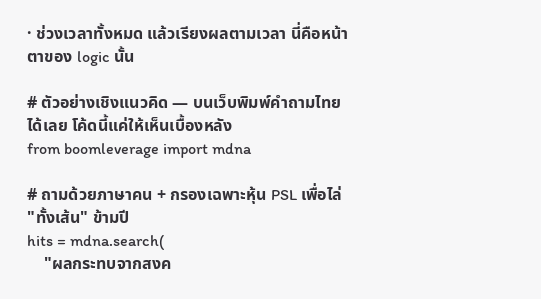· ช่วงเวลาทั้งหมด แล้วเรียงผลตามเวลา นี่คือหน้าตาของ logic นั้น

# ตัวอย่างเชิงแนวคิด — บนเว็บพิมพ์คำถามไทยได้เลย โค้ดนี้แค่ให้เห็นเบื้องหลัง
from boomleverage import mdna

# ถามด้วยภาษาคน + กรองเฉพาะหุ้น PSL เพื่อไล่ "ทั้งเส้น" ข้ามปี
hits = mdna.search(
    "ผลกระทบจากสงค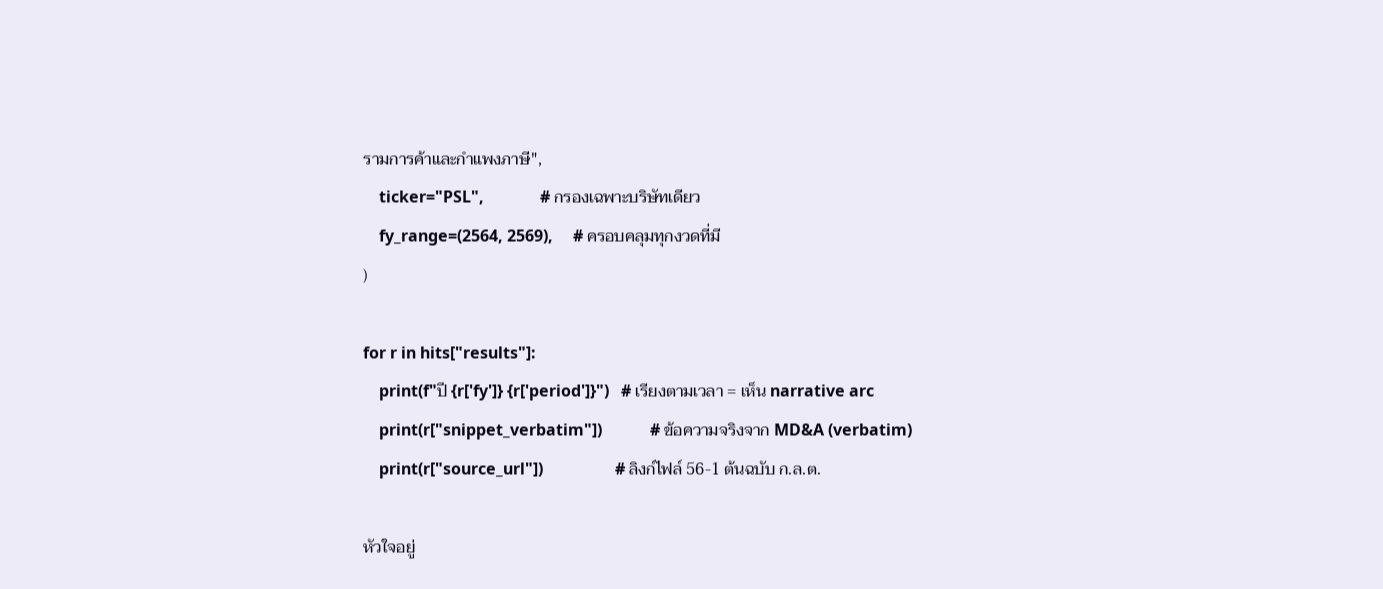รามการค้าและกำแพงภาษี",
    ticker="PSL",              # กรองเฉพาะบริษัทเดียว
    fy_range=(2564, 2569),     # ครอบคลุมทุกงวดที่มี
)

for r in hits["results"]:
    print(f"ปี {r['fy']} {r['period']}")   # เรียงตามเวลา = เห็น narrative arc
    print(r["snippet_verbatim"])            # ข้อความจริงจาก MD&A (verbatim)
    print(r["source_url"])                  # ลิงก์ไฟล์ 56-1 ต้นฉบับ ก.ล.ต.

หัวใจอยู่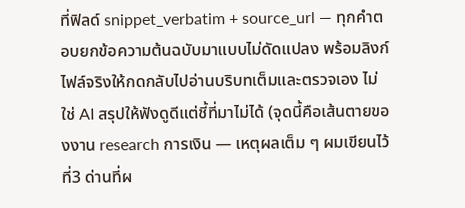ที่ฟิลด์ snippet_verbatim + source_url — ทุกคำตอบยกข้อความต้นฉบับมาแบบไม่ดัดแปลง พร้อมลิงก์ไฟล์จริงให้กดกลับไปอ่านบริบทเต็มและตรวจเอง ไม่ใช่ AI สรุปให้ฟังดูดีแต่ชี้ที่มาไม่ได้ (จุดนี้คือเส้นตายของงาน research การเงิน — เหตุผลเต็ม ๆ ผมเขียนไว้ที่3 ด่านที่ผ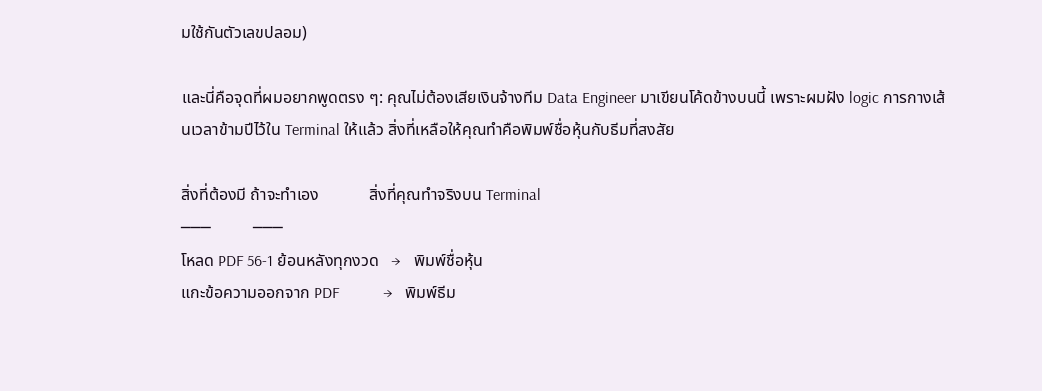มใช้กันตัวเลขปลอม)

และนี่คือจุดที่ผมอยากพูดตรง ๆ: คุณไม่ต้องเสียเงินจ้างทีม Data Engineer มาเขียนโค้ดข้างบนนี้ เพราะผมฝัง logic การกางเส้นเวลาข้ามปีไว้ใน Terminal ให้แล้ว สิ่งที่เหลือให้คุณทำคือพิมพ์ชื่อหุ้นกับธีมที่สงสัย

สิ่งที่ต้องมี ถ้าจะทำเอง            สิ่งที่คุณทำจริงบน Terminal
───          ───
โหลด PDF 56-1 ย้อนหลังทุกงวด   →   พิมพ์ชื่อหุ้น
แกะข้อความออกจาก PDF           →   พิมพ์ธีม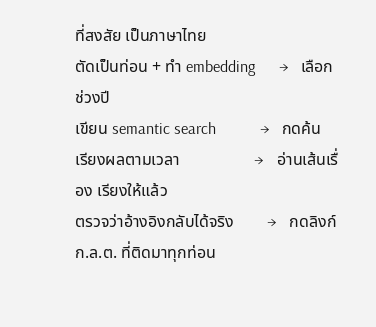ที่สงสัย เป็นภาษาไทย
ตัดเป็นท่อน + ทำ embedding      →   เลือกช่วงปี
เขียน semantic search           →   กดค้น
เรียงผลตามเวลา                  →   อ่านเส้นเรื่อง เรียงให้แล้ว
ตรวจว่าอ้างอิงกลับได้จริง        →   กดลิงก์ ก.ล.ต. ที่ติดมาทุกท่อน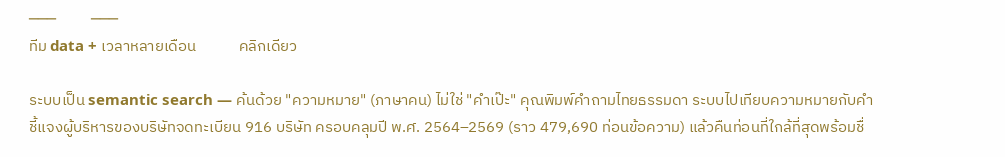───          ───
ทีม data + เวลาหลายเดือน            คลิกเดียว

ระบบเป็น semantic search — ค้นด้วย "ความหมาย" (ภาษาคน) ไม่ใช่ "คำเป๊ะ" คุณพิมพ์คำถามไทยธรรมดา ระบบไปเทียบความหมายกับคำชี้แจงผู้บริหารของบริษัทจดทะเบียน 916 บริษัท ครอบคลุมปี พ.ศ. 2564–2569 (ราว 479,690 ท่อนข้อความ) แล้วคืนท่อนที่ใกล้ที่สุดพร้อมชื่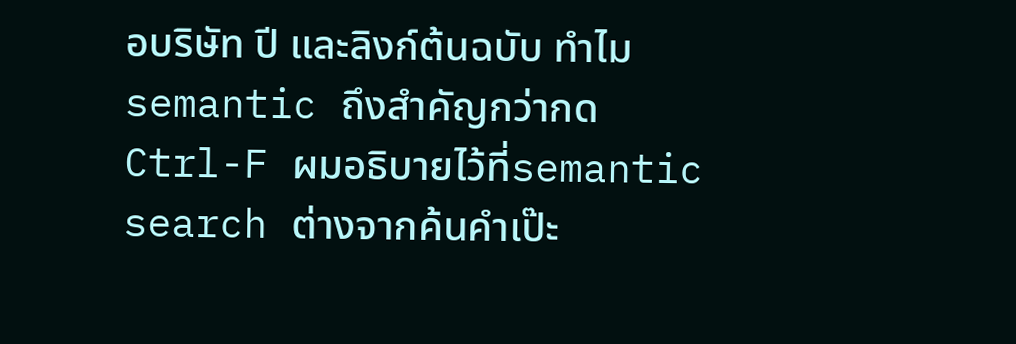อบริษัท ปี และลิงก์ต้นฉบับ ทำไม semantic ถึงสำคัญกว่ากด Ctrl-F ผมอธิบายไว้ที่semantic search ต่างจากค้นคำเป๊ะ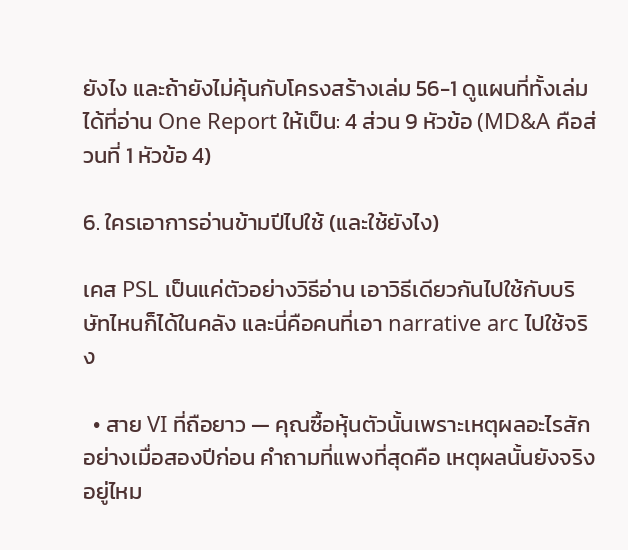ยังไง และถ้ายังไม่คุ้นกับโครงสร้างเล่ม 56-1 ดูแผนที่ทั้งเล่มได้ที่อ่าน One Report ให้เป็น: 4 ส่วน 9 หัวข้อ (MD&A คือส่วนที่ 1 หัวข้อ 4)

6. ใครเอาการอ่านข้ามปีไปใช้ (และใช้ยังไง)

เคส PSL เป็นแค่ตัวอย่างวิธีอ่าน เอาวิธีเดียวกันไปใช้กับบริษัทไหนก็ได้ในคลัง และนี่คือคนที่เอา narrative arc ไปใช้จริง

  • สาย VI ที่ถือยาว — คุณซื้อหุ้นตัวนั้นเพราะเหตุผลอะไรสักอย่างเมื่อสองปีก่อน คำถามที่แพงที่สุดคือ เหตุผลนั้นยังจริงอยู่ไหม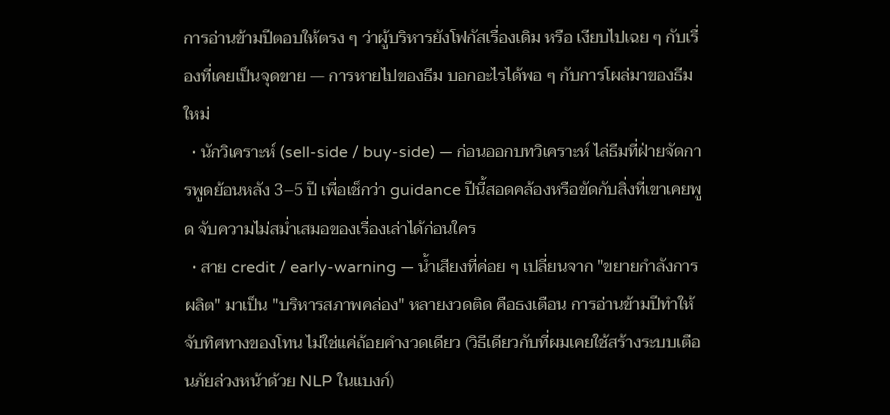การอ่านข้ามปีตอบให้ตรง ๆ ว่าผู้บริหารยังโฟกัสเรื่องเดิม หรือ เงียบไปเฉย ๆ กับเรื่องที่เคยเป็นจุดขาย — การหายไปของธีม บอกอะไรได้พอ ๆ กับการโผล่มาของธีมใหม่
  • นักวิเคราะห์ (sell-side / buy-side) — ก่อนออกบทวิเคราะห์ ไล่ธีมที่ฝ่ายจัดการพูดย้อนหลัง 3–5 ปี เพื่อเช็กว่า guidance ปีนี้สอดคล้องหรือขัดกับสิ่งที่เขาเคยพูด จับความไม่สม่ำเสมอของเรื่องเล่าได้ก่อนใคร
  • สาย credit / early-warning — น้ำเสียงที่ค่อย ๆ เปลี่ยนจาก "ขยายกำลังการผลิต" มาเป็น "บริหารสภาพคล่อง" หลายงวดติด คือธงเตือน การอ่านข้ามปีทำให้จับทิศทางของโทน ไม่ใช่แค่ถ้อยคำงวดเดียว (วิธีเดียวกับที่ผมเคยใช้สร้างระบบเตือนภัยล่วงหน้าด้วย NLP ในแบงก์)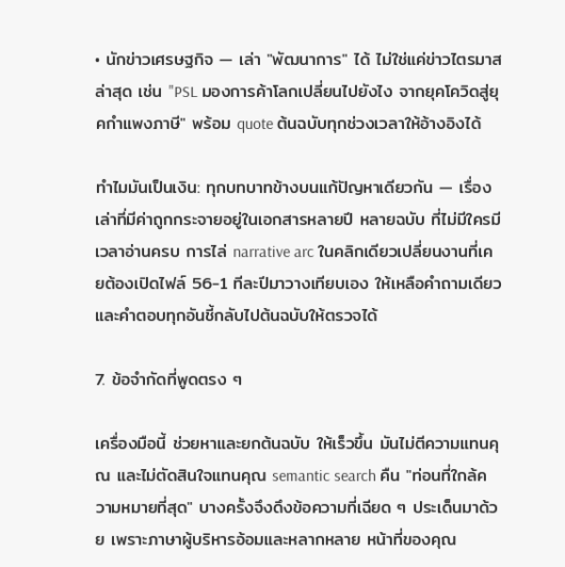• นักข่าวเศรษฐกิจ — เล่า "พัฒนาการ" ได้ ไม่ใช่แค่ข่าวไตรมาสล่าสุด เช่น "PSL มองการค้าโลกเปลี่ยนไปยังไง จากยุคโควิดสู่ยุคกำแพงภาษี" พร้อม quote ต้นฉบับทุกช่วงเวลาให้อ้างอิงได้

ทำไมมันเป็นเงิน: ทุกบทบาทข้างบนแก้ปัญหาเดียวกัน — เรื่องเล่าที่มีค่าถูกกระจายอยู่ในเอกสารหลายปี หลายฉบับ ที่ไม่มีใครมีเวลาอ่านครบ การไล่ narrative arc ในคลิกเดียวเปลี่ยนงานที่เคยต้องเปิดไฟล์ 56-1 ทีละปีมาวางเทียบเอง ให้เหลือคำถามเดียว และคำตอบทุกอันชี้กลับไปต้นฉบับให้ตรวจได้

7. ข้อจำกัดที่พูดตรง ๆ

เครื่องมือนี้ ช่วยหาและยกต้นฉบับ ให้เร็วขึ้น มันไม่ตีความแทนคุณ และไม่ตัดสินใจแทนคุณ semantic search คืน "ท่อนที่ใกล้ความหมายที่สุด" บางครั้งจึงดึงข้อความที่เฉียด ๆ ประเด็นมาด้วย เพราะภาษาผู้บริหารอ้อมและหลากหลาย หน้าที่ของคุณ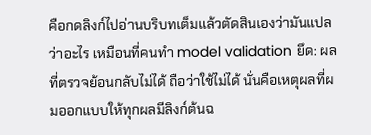คือกดลิงก์ไปอ่านบริบทเต็มแล้วตัดสินเองว่ามันแปลว่าอะไร เหมือนที่คนทำ model validation ยึด: ผลที่ตรวจย้อนกลับไม่ได้ ถือว่าใช้ไม่ได้ นั่นคือเหตุผลที่ผมออกแบบให้ทุกผลมีลิงก์ต้นฉ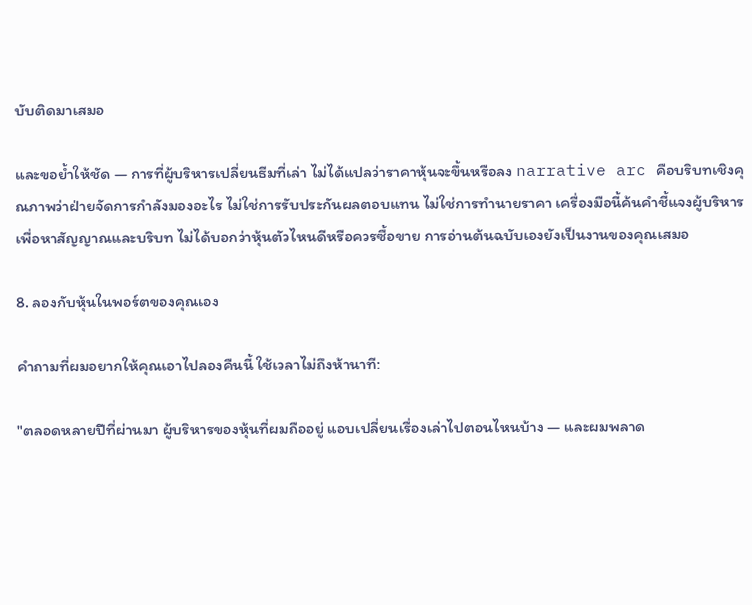บับติดมาเสมอ

และขอย้ำให้ชัด — การที่ผู้บริหารเปลี่ยนธีมที่เล่า ไม่ได้แปลว่าราคาหุ้นจะขึ้นหรือลง narrative arc คือบริบทเชิงคุณภาพว่าฝ่ายจัดการกำลังมองอะไร ไม่ใช่การรับประกันผลตอบแทน ไม่ใช่การทำนายราคา เครื่องมือนี้ค้นคำชี้แจงผู้บริหารเพื่อหาสัญญาณและบริบท ไม่ได้บอกว่าหุ้นตัวไหนดีหรือควรซื้อขาย การอ่านต้นฉบับเองยังเป็นงานของคุณเสมอ

8. ลองกับหุ้นในพอร์ตของคุณเอง

คำถามที่ผมอยากให้คุณเอาไปลองคืนนี้ ใช้เวลาไม่ถึงห้านาที:

"ตลอดหลายปีที่ผ่านมา ผู้บริหารของหุ้นที่ผมถืออยู่ แอบเปลี่ยนเรื่องเล่าไปตอนไหนบ้าง — และผมพลาด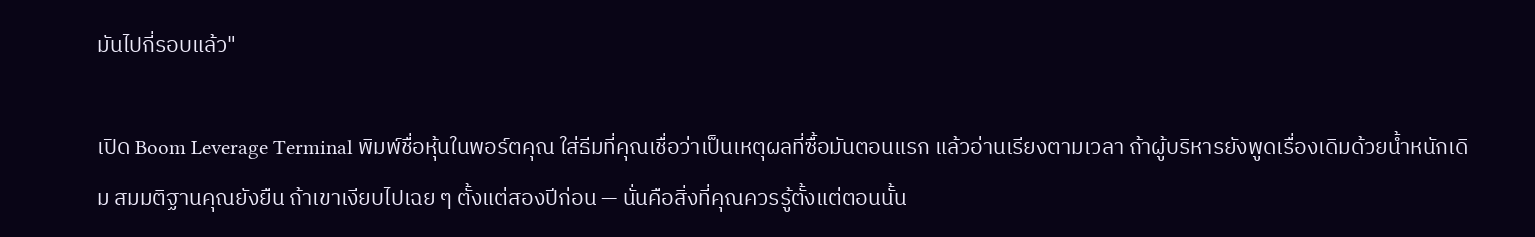มันไปกี่รอบแล้ว"

เปิด Boom Leverage Terminal พิมพ์ชื่อหุ้นในพอร์ตคุณ ใส่ธีมที่คุณเชื่อว่าเป็นเหตุผลที่ซื้อมันตอนแรก แล้วอ่านเรียงตามเวลา ถ้าผู้บริหารยังพูดเรื่องเดิมด้วยน้ำหนักเดิม สมมติฐานคุณยังยืน ถ้าเขาเงียบไปเฉย ๆ ตั้งแต่สองปีก่อน — นั่นคือสิ่งที่คุณควรรู้ตั้งแต่ตอนนั้น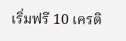เริ่มฟรี 10 เครดิ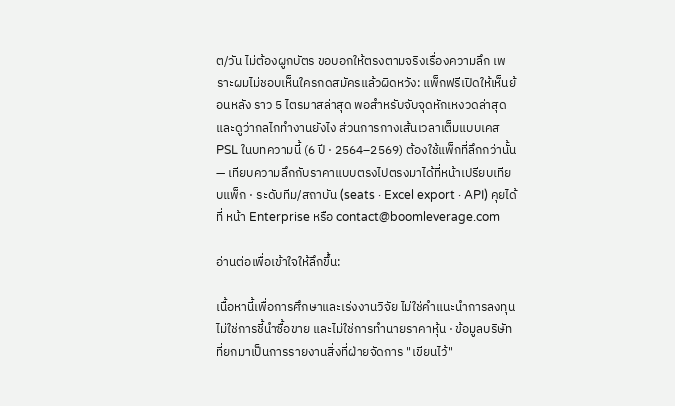ต/วัน ไม่ต้องผูกบัตร ขอบอกให้ตรงตามจริงเรื่องความลึก เพราะผมไม่ชอบเห็นใครกดสมัครแล้วผิดหวัง: แพ็กฟรีเปิดให้เห็นย้อนหลัง ราว 5 ไตรมาสล่าสุด พอสำหรับจับจุดหักเหงวดล่าสุดและดูว่ากลไกทำงานยังไง ส่วนการกางเส้นเวลาเต็มแบบเคส PSL ในบทความนี้ (6 ปี · 2564–2569) ต้องใช้แพ็กที่ลึกกว่านั้น — เทียบความลึกกับราคาแบบตรงไปตรงมาได้ที่หน้าเปรียบเทียบแพ็ก · ระดับทีม/สถาบัน (seats · Excel export · API) คุยได้ที่ หน้า Enterprise หรือ contact@boomleverage.com

อ่านต่อเพื่อเข้าใจให้ลึกขึ้น:

เนื้อหานี้เพื่อการศึกษาและเร่งงานวิจัย ไม่ใช่คำแนะนำการลงทุน ไม่ใช่การชี้นำซื้อขาย และไม่ใช่การทำนายราคาหุ้น · ข้อมูลบริษัทที่ยกมาเป็นการรายงานสิ่งที่ฝ่ายจัดการ "เขียนไว้"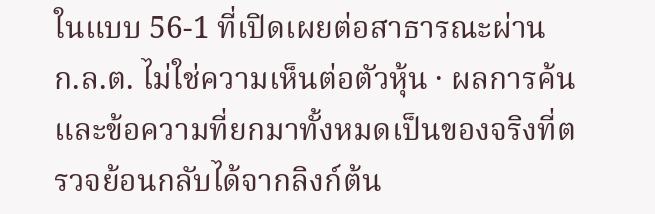ในแบบ 56-1 ที่เปิดเผยต่อสาธารณะผ่าน ก.ล.ต. ไม่ใช่ความเห็นต่อตัวหุ้น · ผลการค้นและข้อความที่ยกมาทั้งหมดเป็นของจริงที่ตรวจย้อนกลับได้จากลิงก์ต้น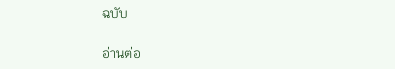ฉบับ

อ่านต่อ